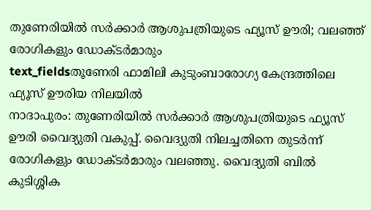തുണേരിയിൽ സർക്കാർ ആശുപത്രിയുടെ ഫ്യൂസ് ഊരി; വലഞ്ഞ് രോഗികളും ഡോക്ടർമാരും
text_fieldsതൂണേരി ഫാമിലി കുടുംബാരോഗ്യ കേന്ദ്രത്തിലെ ഫ്യൂസ് ഊരിയ നിലയിൽ
നാദാപുരം: തുണേരിയിൽ സർക്കാർ ആശുപത്രിയുടെ ഫ്യൂസ് ഊരി വൈദ്യുതി വകുപ്പ്. വൈദ്യുതി നിലച്ചതിനെ തുടർന്ന് രോഗികളും ഡോക്ടർമാരും വലഞ്ഞു. വൈദ്യുതി ബിൽ കുടിശ്ശിക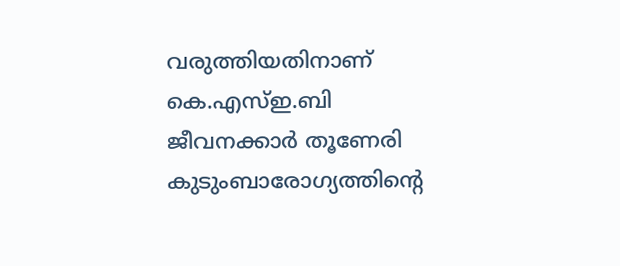വരുത്തിയതിനാണ് കെ.എസ്ഇ.ബി ജീവനക്കാർ തൂണേരി കുടുംബാരോഗ്യത്തിന്റെ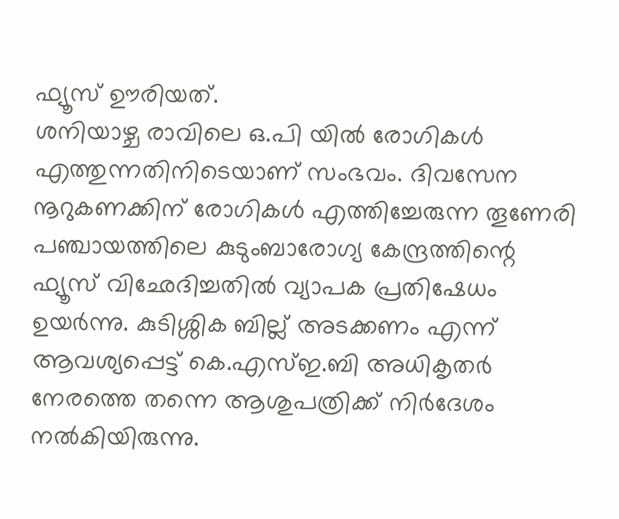ഫ്യൂസ് ഊരിയത്.
ശനിയാഴ്ച രാവിലെ ഒ.പി യിൽ രോഗികൾ എത്തുന്നതിനിടെയാണ് സംഭവം. ദിവസേന നൂറുകണക്കിന് രോഗികൾ എത്തിച്ചേരുന്ന തൂണേരി പഞ്ചായത്തിലെ കുടുംബാരോഗ്യ കേന്ദ്രത്തിന്റെ ഫ്യൂസ് വിഛേദിച്ചതിൽ വ്യാപക പ്രതിഷേധം ഉയർന്നു. കുടിശ്ശിക ബില്ല് അടക്കണം എന്ന് ആവശ്യപ്പെട്ട് കെ.എസ്ഇ.ബി അധികൃതർ നേരത്തെ തന്നെ ആശുപത്രിക്ക് നിർദേശം നൽകിയിരുന്നു.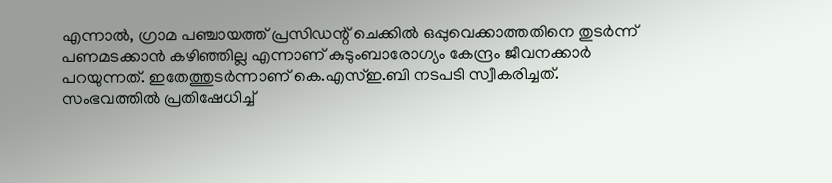എന്നാൽ, ഗ്രാമ പഞ്ചായത്ത് പ്രസിഡന്റ് ചെക്കിൽ ഒപ്പുവെക്കാത്തതിനെ തുടർന്ന് പണമടക്കാൻ കഴിഞ്ഞില്ല എന്നാണ് കുടുംബാരോഗ്യം കേന്ദ്രം ജീവനക്കാർ പറയുന്നത്. ഇതേത്തുടർന്നാണ് കെ.എസ്ഇ.ബി നടപടി സ്വീകരിച്ചത്. സംഭവത്തിൽ പ്രതിഷേധിച്ച്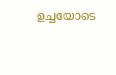ഉച്ചയോടെ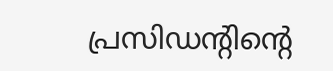പ്രസിഡന്റിന്റെ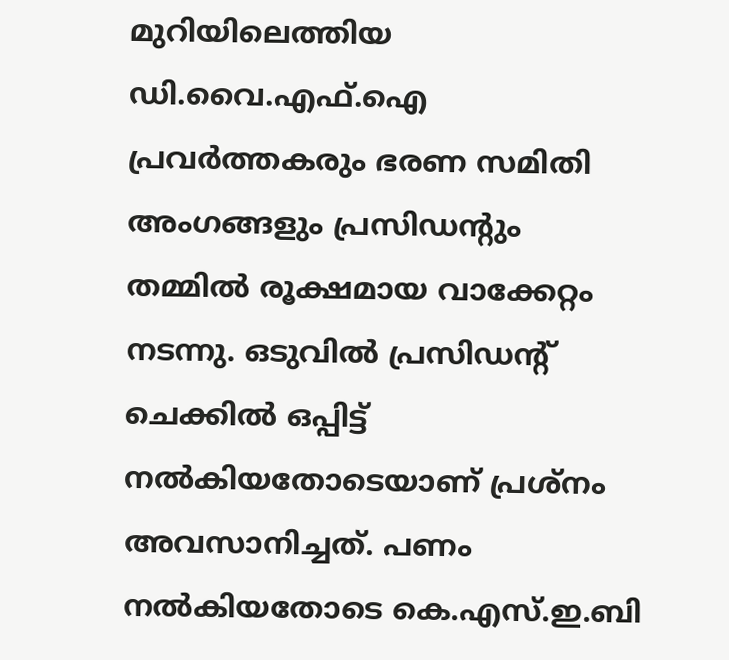മുറിയിലെത്തിയ ഡി.വൈ.എഫ്.ഐ പ്രവർത്തകരും ഭരണ സമിതി അംഗങ്ങളും പ്രസിഡന്റും തമ്മിൽ രൂക്ഷമായ വാക്കേറ്റം നടന്നു. ഒടുവിൽ പ്രസിഡന്റ് ചെക്കിൽ ഒപ്പിട്ട് നൽകിയതോടെയാണ് പ്രശ്നം അവസാനിച്ചത്. പണം നൽകിയതോടെ കെ.എസ്.ഇ.ബി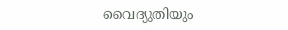വൈദ്യുതിയും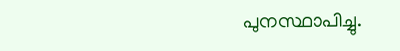പുനസ്ഥാപിച്ചു.